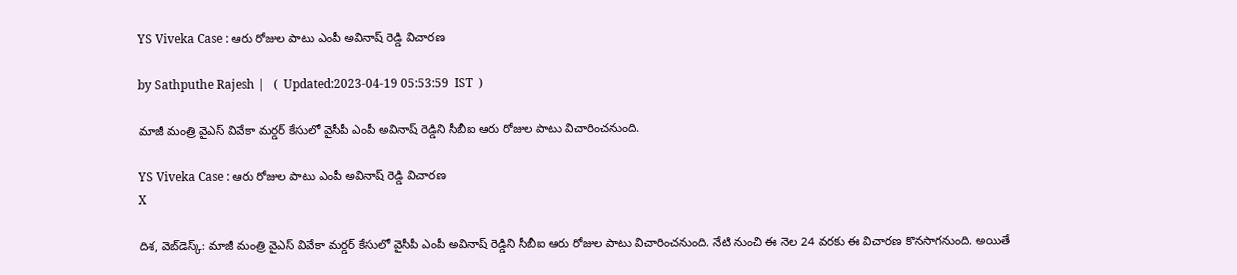YS Viveka Case : ఆరు రోజుల పాటు ఎంపీ అవినాష్ రెడ్డి విచారణ

by Sathputhe Rajesh |   (  Updated:2023-04-19 05:53:59  IST  )

మాజీ మంత్రి వైఎస్ వివేకా మర్డర్ కేసులో వైసీపీ ఎంపీ అవినాష్ రెడ్డిని సీబీఐ ఆరు రోజుల పాటు విచారించనుంది.

YS Viveka Case : ఆరు రోజుల పాటు ఎంపీ అవినాష్ రెడ్డి విచారణ
X

దిశ, వెబ్‌డెస్క్: మాజీ మంత్రి వైఎస్ వివేకా మర్డర్ కేసులో వైసీపీ ఎంపీ అవినాష్ రెడ్డిని సీబీఐ ఆరు రోజుల పాటు విచారించనుంది. నేటి నుంచి ఈ నెల 24 వరకు ఈ విచారణ కొనసాగనుంది. అయితే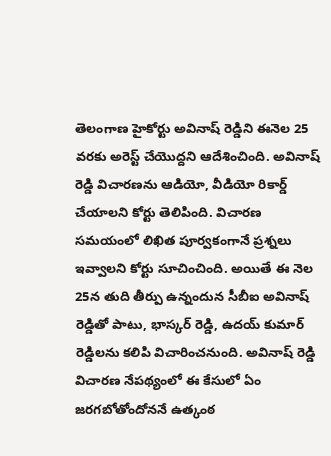తెలంగాణ హైకోర్టు అవినాష్ రెడ్డిని ఈనెల 25 వరకు అరెస్ట్ చేయొద్దని ఆదేశించింది. అవినాష్ రెడ్డి విచారణను ఆడియో, వీడియో రికార్డ్ చేయాలని కోర్టు తెలిపింది. విచారణ సమయంలో లిఖిత పూర్వకంగానే ప్రశ్నలు ఇవ్వాలని కోర్టు సూచించింది. అయితే ఈ నెల 25న తుది తీర్పు ఉన్నందున సీబీఐ అవినాష్ రెడ్డితో పాటు, భాస్కర్ రెడ్డి, ఉదయ్ కుమార్ రెడ్డిలను కలిపి విచారించనుంది. అవినాష్ రెడ్డి విచారణ నేపథ్యంలో ఈ కేసులో ఏం జరగబోతోందోననే ఉత్కంఠ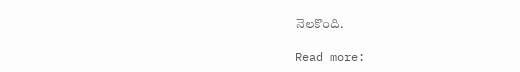నెలకొంది.

Read more: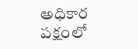అధికార పక్షంలో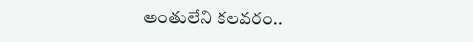అంతులేని కలవరం..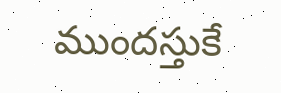ముందస్తుకే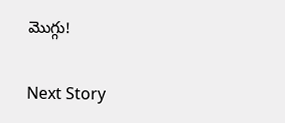మొగ్గు!

Next Story